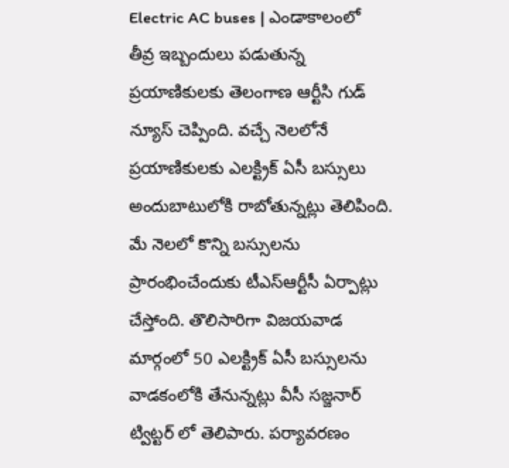Electric AC buses | ఎండాకాలంలో తీవ్ర ఇబ్బందులు పడుతున్న ప్రయాణికులకు తెలంగాణ ఆర్టీసి గుడ్ న్యూస్ చెప్పింది. వచ్చే నెలలోనే ప్రయాణికులకు ఎలక్ట్రిక్ ఏసీ బస్సులు అందుబాటులోకి రాబోతున్నట్లు తెలిపింది. మే నెలలో కొన్ని బస్సులను ప్రారంభించేందుకు టీఎస్ఆర్టీసీ ఏర్పాట్లు చేస్తోంది. తొలిసారిగా విజయవాడ మార్గంలో 50 ఎలక్ట్రిక్ ఏసీ బస్సులను వాడకంలోకి తేనున్నట్లు వీసీ సజ్జనార్ ట్విట్టర్ లో తెలిపారు. పర్యావరణం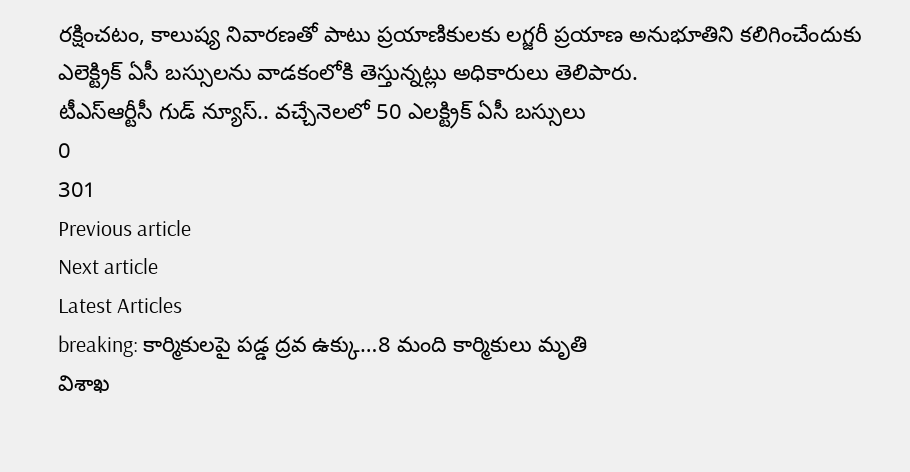రక్షించటం, కాలుష్య నివారణతో పాటు ప్రయాణికులకు లగ్జరీ ప్రయాణ అనుభూతిని కలిగించేందుకు ఎలెక్ట్రిక్ ఏసీ బస్సులను వాడకంలోకి తెస్తున్నట్లు అధికారులు తెలిపారు.
టీఎస్ఆర్టీసీ గుడ్ న్యూస్.. వచ్చేనెలలో 50 ఎలక్ట్రిక్ ఏసీ బస్సులు
0
301
Previous article
Next article
Latest Articles
breaking: కార్మికులపై పడ్డ ద్రవ ఉక్కు…8 మంది కార్మికులు మృతి
విశాఖ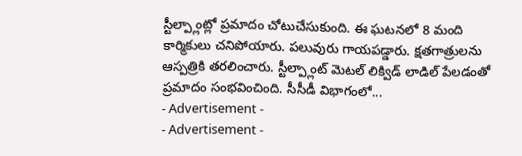స్టీల్ప్లాంట్లో ప్రమాదం చోటుచేసుకుంది. ఈ ఘటనలో 8 మంది కార్మికులు చనిపోయారు. పలువురు గాయపడ్డారు. క్షతగాత్రులను ఆస్పత్రికి తరలించారు. స్టీల్ప్లాంట్ మెటల్ లిక్విడ్ లాడిల్ పేలడంతో ప్రమాదం సంభవించింది. సీసీడీ విభాగంలో...
- Advertisement -
- Advertisement -